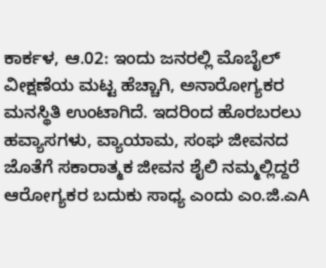ಕಾರ್ಕಳ, ಆ.02: ಇಂದು ಜನರಲ್ಲಿ ಮೊಬೈಲ್ ವೀಕ್ಷಣೆಯ ಮಟ್ಟ ಹೆಚ್ಚಾಗಿ, ಅನಾರೋಗ್ಯಕರ ಮನಸ್ಥಿತಿ ಉಂಟಾಗಿದೆ. ಇದರಿಂದ ಹೊರಬರಲು ಹವ್ಯಾಸಗಳು, ವ್ಯಾಯಾಮ, ಸಂಘ ಜೀವನದ ಜೊತೆಗೆ ಸಕಾರಾತ್ಮಕ ಜೀವನ ಶೈಲಿ ನಮ್ಮಲ್ಲಿದ್ದರೆ ಆರೋಗ್ಯಕರ ಬದುಕು ಸಾಧ್ಯ ಎಂದು ಎಂ.ಜಿ.ಎA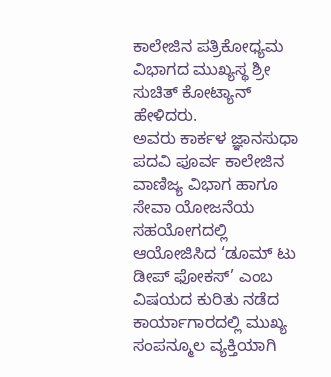ಕಾಲೇಜಿನ ಪತ್ರಿಕೋಧ್ಯಮ ವಿಭಾಗದ ಮುಖ್ಯಸ್ಥ ಶ್ರೀ ಸುಚಿತ್ ಕೋಟ್ಯಾನ್ ಹೇಳಿದರು.
ಅವರು ಕಾರ್ಕಳ ಜ್ಞಾನಸುಧಾ ಪದವಿ ಪೂರ್ವ ಕಾಲೇಜಿನ ವಾಣಿಜ್ಯ ವಿಭಾಗ ಹಾಗೂ ಸೇವಾ ಯೋಜನೆಯ ಸಹಯೋಗದಲ್ಲಿ ಆಯೋಜಿಸಿದ ‘ಡೂಮ್ ಟು ಡೀಪ್ ಫೋಕಸ್’ ಎಂಬ ವಿಷಯದ ಕುರಿತು ನಡೆದ ಕಾರ್ಯಾಗಾರದಲ್ಲಿ ಮುಖ್ಯ ಸಂಪನ್ಮೂಲ ವ್ಯಕ್ತಿಯಾಗಿ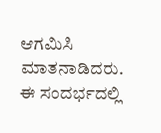ಆಗಮಿಸಿ ಮಾತನಾಡಿದರು.
ಈ ಸಂದರ್ಭದಲ್ಲಿ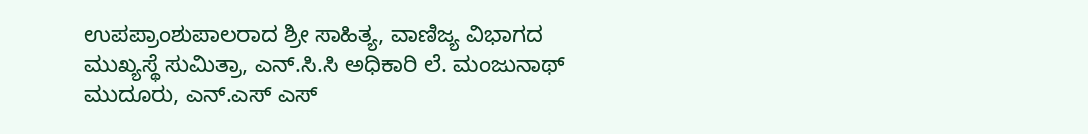ಉಪಪ್ರಾಂಶುಪಾಲರಾದ ಶ್ರೀ ಸಾಹಿತ್ಯ, ವಾಣಿಜ್ಯ ವಿಭಾಗದ ಮುಖ್ಯಸ್ಥೆ ಸುಮಿತ್ರಾ, ಎನ್.ಸಿ.ಸಿ ಅಧಿಕಾರಿ ಲೆ. ಮಂಜುನಾಥ್ ಮುದೂರು, ಎನ್.ಎಸ್ ಎಸ್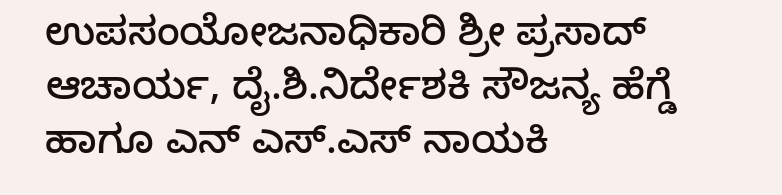ಉಪಸಂಯೋಜನಾಧಿಕಾರಿ ಶ್ರೀ ಪ್ರಸಾದ್ ಆಚಾರ್ಯ, ದೈ.ಶಿ.ನಿರ್ದೇಶಕಿ ಸೌಜನ್ಯ ಹೆಗ್ಡೆ ಹಾಗೂ ಎನ್ ಎಸ್.ಎಸ್ ನಾಯಕಿ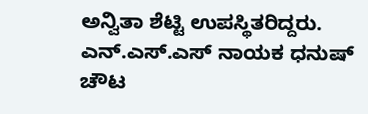ಅನ್ವಿತಾ ಶೆಟ್ಟಿ ಉಪಸ್ಥಿತರಿದ್ದರು.
ಎನ್.ಎಸ್.ಎಸ್ ನಾಯಕ ಧನುಷ್ ಚೌಟ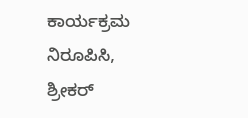ಕಾರ್ಯಕ್ರಮ ನಿರೂಪಿಸಿ, ಶ್ರೀಕರ್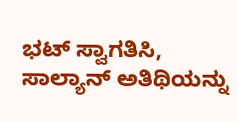ಭಟ್ ಸ್ವಾಗತಿಸಿ, ಸಾಲ್ಯಾನ್ ಅತಿಥಿಯನ್ನು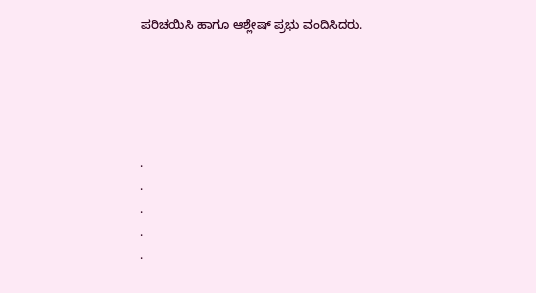ಪರಿಚಯಿಸಿ ಹಾಗೂ ಆಶ್ಲೇಷ್ ಪ್ರಭು ವಂದಿಸಿದರು.





.
.
.
.
.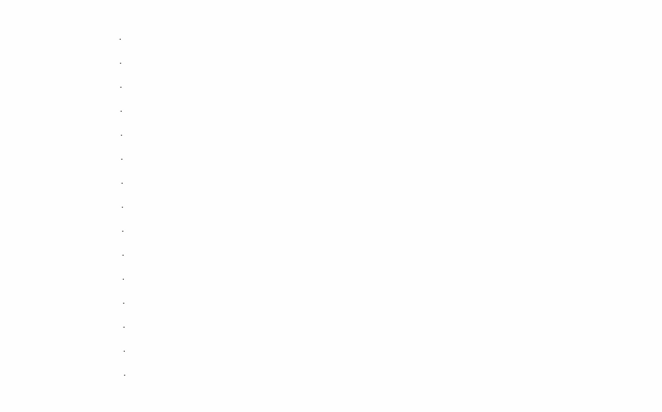.
.
.
.
.
.
.
.
.
.
.
.
.
.
.